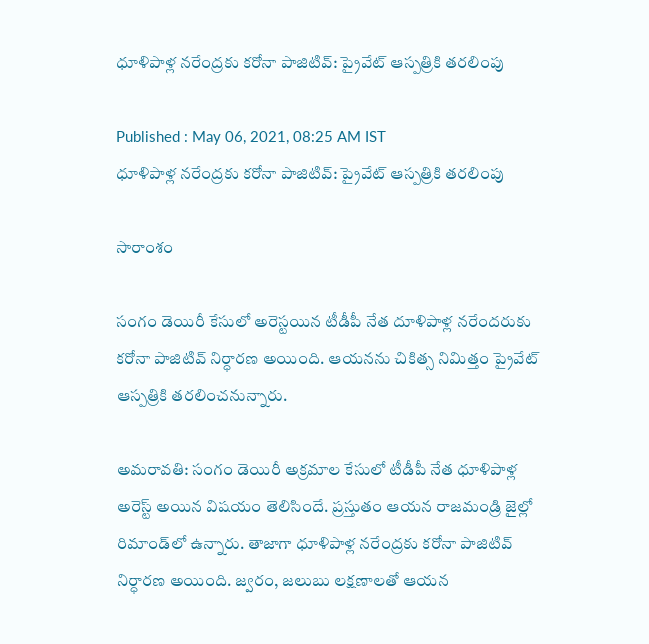ధూళిపాళ్ల నరేంద్రకు కరోనా పాజిటివ్: ప్రైవేట్ ఆస్పత్రికి తరలింపు

Published : May 06, 2021, 08:25 AM IST
ధూళిపాళ్ల నరేంద్రకు కరోనా పాజిటివ్: ప్రైవేట్ ఆస్పత్రికి తరలింపు

సారాంశం

సంగం డెయిరీ కేసులో అరెస్టయిన టీడీపీ నేత దూళిపాళ్ల నరేందరుకు కరోనా పాజిటివ్ నిర్ధారణ అయింది. ఆయనను చికిత్స నిమిత్తం ప్రైవేట్ ఆస్పత్రికి తరలించనున్నారు.

అమరావతి: సంగం డెయిరీ అక్రమాల కేసులో టీడీపీ నేత ధూళిపాళ్ల అరెస్ట్ అయిన విషయం తెలిసిందే. ప్రస్తుతం ఆయన రాజమండ్రి జైల్లో రిమాండ్‌లో ఉన్నారు. తాజాగా ధూళిపాళ్ల నరేంద్రకు కరోనా పాజిటివ్ నిర్ధారణ అయింది. జ్వరం, జలుబు లక్షణాలతో ఆయన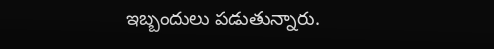ఇబ్బందులు పడుతున్నారు.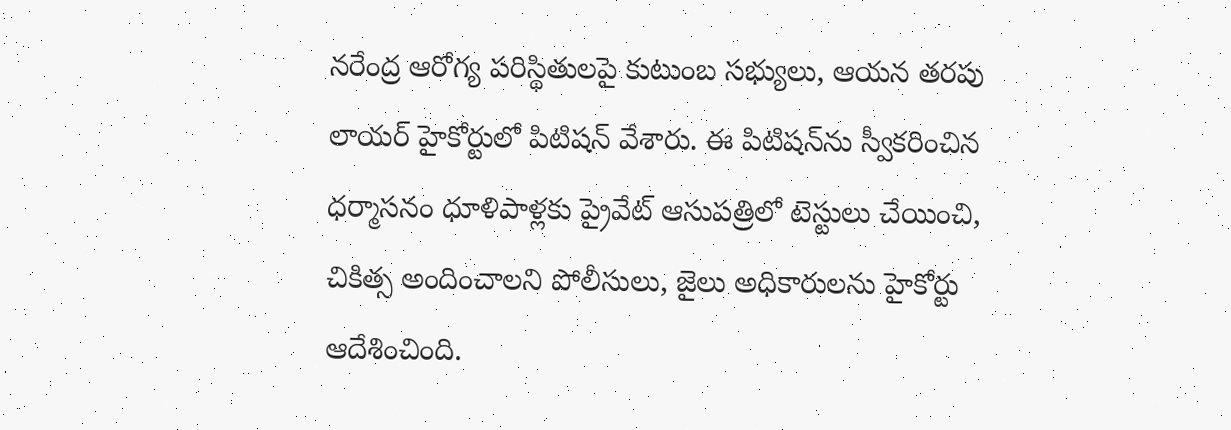నరేంద్ర ఆరోగ్య పరిస్థితులపై కుటుంబ సభ్యులు, ఆయన తరపు లాయర్ హైకోర్టులో పిటిషన్ వేశారు. ఈ పిటిషన్‌ను స్వీకరించిన ధర్మాసనం ధూళిపాళ్లకు ప్రైవేట్ ఆసుపత్రిలో టెస్టులు చేయించి, చికిత్స అందించాలని పోలీసులు, జైలు అధికారులను హైకోర్టు ఆదేశించింది.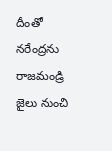దీంతో నరేంద్రను రాజమండ్రి జైలు నుంచి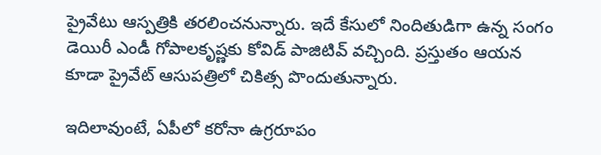ప్రైవేటు ఆస్పత్రికి తరలించనున్నారు. ఇదే కేసులో నిందితుడిగా ఉన్న సంగం డెయిరీ ఎండీ గోపాలకృష్ణకు కోవిడ్ పాజిటివ్ వచ్చింది. ప్రస్తుతం ఆయన కూడా ప్రైవేట్ ఆసుపత్రిలో చికిత్స పొందుతున్నారు.

ఇదిలావుంటే, ఏపీలో కరోనా ఉగ్రరూపం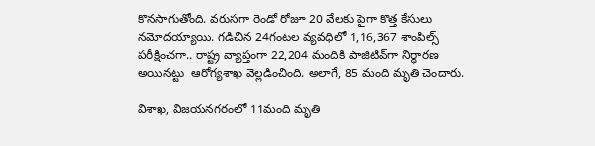కొనసాగుతోంది. వరుసగా రెండో రోజూ 20 వేలకు పైగా కొత్త కేసులు నమోదయ్యాయి. గడిచిన 24గంటల వ్యవధిలో 1,16,367 శాంపిల్స్‌ పరీక్షించగా.. రాష్ట్ర వ్యాప్తంగా 22,204 మందికి పాజిటివ్‌గా నిర్ధారణ అయినట్టు  ఆరోగ్యశాఖ వెల్లడించింది. అలాగే, 85 మంది మృతి చెందారు.

విశాఖ, విజయనగరంలో 11మంది మృతి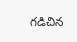గడిచిన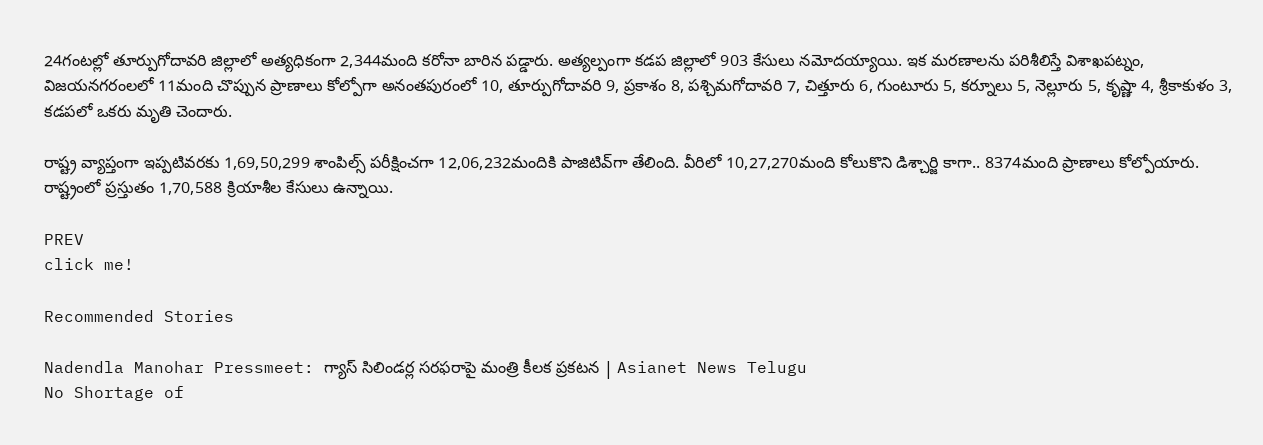24గంటల్లో తూర్పుగోదావరి జిల్లాలో అత్యధికంగా 2,344మంది కరోనా బారిన పడ్డారు. అత్యల్పంగా కడప జిల్లాలో 903 కేసులు నమోదయ్యాయి. ఇక మరణాలను పరిశీలిస్తే విశాఖపట్నం, విజయనగరంలలో 11మంది చొప్పున ప్రాణాలు కోల్పోగా అనంతపురంలో 10, తూర్పుగోదావరి 9, ప్రకాశం 8, పశ్చిమగోదావరి 7, చిత్తూరు 6, గుంటూరు 5, కర్నూలు 5, నెల్లూరు 5, కృష్ణా 4, శ్రీకాకుళం 3, కడపలో ఒకరు మృతి చెందారు.

రాష్ట్ర వ్యాప్తంగా ఇప్పటివరకు 1,69,50,299 శాంపిల్స్‌ పరీక్షించగా 12,06,232మందికి పాజిటివ్‌గా తేలింది. వీరిలో 10,27,270మంది కోలుకొని డిశ్చార్జి కాగా.. 8374మంది ప్రాణాలు కోల్పోయారు. రాష్ట్రంలో ప్రస్తుతం 1,70,588 క్రియాశీల కేసులు ఉన్నాయి.

PREV
click me!

Recommended Stories

Nadendla Manohar Pressmeet: గ్యాస్ సిలిండర్ల సరఫరాపై మంత్రి కీలక ప్రకటన | Asianet News Telugu
No Shortage of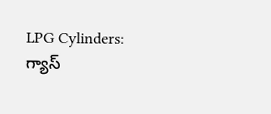LPG Cylinders: గ్యాస్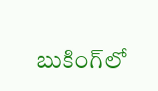బుకింగ్‌లో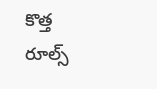కొత్త రూల్స్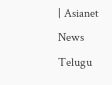| Asianet News Telugu